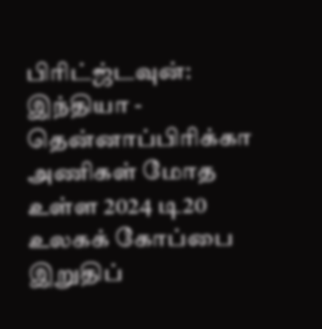பிரிட்ஜ்டவுன்: இந்தியா - தென்னாப்பிரிக்கா அணிகள் மோத உள்ள 2024 டி20 உலகக் கோப்பை இறுதிப்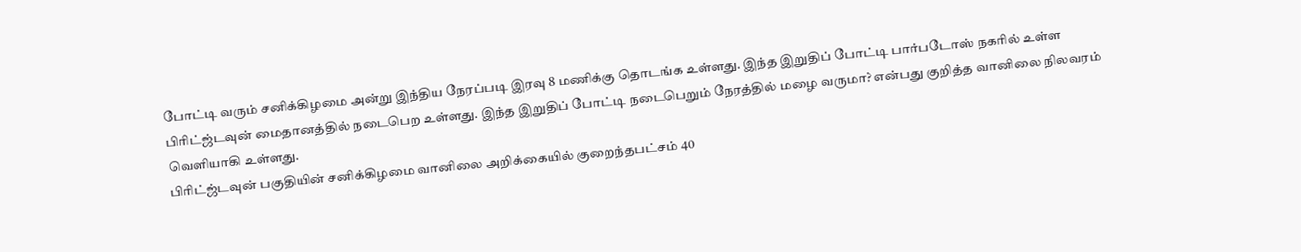போட்டி வரும் சனிக்கிழமை அன்று இந்திய நேரப்படி இரவு 8 மணிக்கு தொடங்க உள்ளது. இந்த இறுதிப் போட்டி பார்படோஸ் நகரில் உள்ள பிரிட்ஜ்டவுன் மைதானத்தில் நடைபெற உள்ளது. இந்த இறுதிப் போட்டி நடைபெறும் நேரத்தில் மழை வருமா? என்பது குறித்த வானிலை நிலவரம் வெளியாகி உள்ளது.
பிரிட்ஜ்டவுன் பகுதியின் சனிக்கிழமை வானிலை அறிக்கையில் குறைந்தபட்சம் 40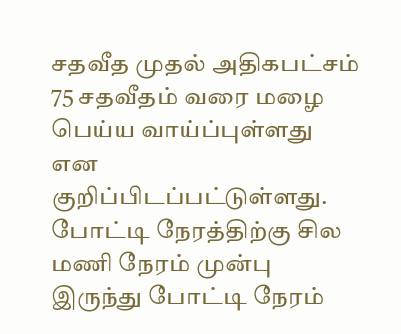சதவீத முதல் அதிகபட்சம் 75 சதவீதம் வரை மழை பெய்ய வாய்ப்புள்ளது என குறிப்பிடப்பட்டுள்ளது. போட்டி நேரத்திற்கு சில மணி நேரம் முன்பு இருந்து போட்டி நேரம்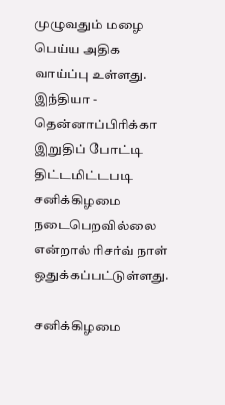முழுவதும் மழை பெய்ய அதிக வாய்ப்பு உள்ளது. இந்தியா - தென்னாப்பிரிக்கா இறுதிப் போட்டி திட்டமிட்டபடி சனிக்கிழமை நடைபெறவில்லை என்றால் ரிசர்வ் நாள் ஒதுக்கப்பட்டுள்ளது.

சனிக்கிழமை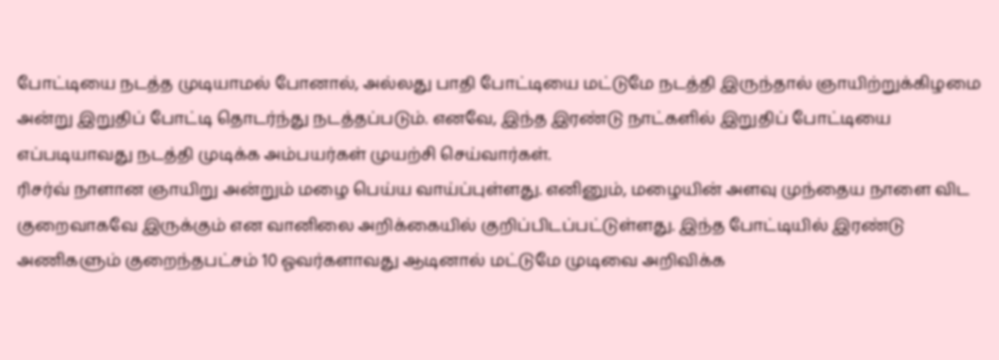போட்டியை நடத்த முடியாமல் போனால், அல்லது பாதி போட்டியை மட்டுமே நடத்தி இருந்தால் ஞாயிற்றுக்கிழமை அன்று இறுதிப் போட்டி தொடர்ந்து நடத்தப்படும். எனவே, இந்த இரண்டு நாட்களில் இறுதிப் போட்டியை எப்படியாவது நடத்தி முடிக்க அம்பயர்கள் முயற்சி செய்வார்கள்.
ரிசர்வ் நாளான ஞாயிறு அன்றும் மழை பெய்ய வாய்ப்புள்ளது. எனினும், மழையின் அளவு முந்தைய நாளை விட குறைவாகவே இருக்கும் என வானிலை அறிக்கையில் குறிப்பிடப்பட்டுள்ளது. இந்த போட்டியில் இரண்டு அணிகளும் குறைந்தபட்சம் 10 ஓவர்களாவது ஆடினால் மட்டுமே முடிவை அறிவிக்க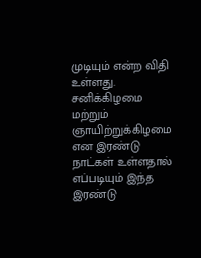முடியும் என்ற விதி உள்ளது. சனிக்கிழமை மற்றும் ஞாயிற்றுக்கிழமை என இரண்டு நாட்கள் உள்ளதால் எப்படியும் இந்த இரண்டு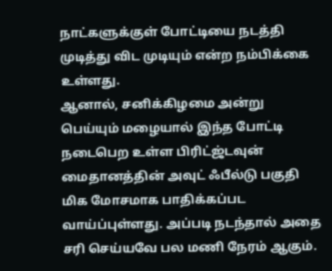நாட்களுக்குள் போட்டியை நடத்தி முடித்து விட முடியும் என்ற நம்பிக்கை உள்ளது.
ஆனால், சனிக்கிழமை அன்று பெய்யும் மழையால் இந்த போட்டி நடைபெற உள்ள பிரிட்ஜ்டவுன் மைதானத்தின் அவுட் ஃபீல்டு பகுதி மிக மோசமாக பாதிக்கப்பட வாய்ப்புள்ளது. அப்படி நடந்தால் அதை சரி செய்யவே பல மணி நேரம் ஆகும்.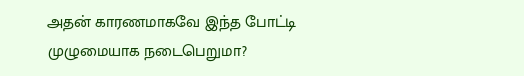அதன் காரணமாகவே இந்த போட்டி முழுமையாக நடைபெறுமா?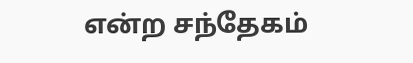என்ற சந்தேகம்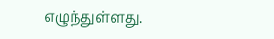எழுந்துள்ளது.